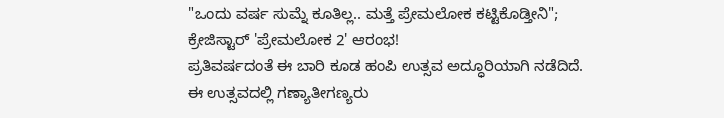"ಒಂದು ವರ್ಷ ಸುಮ್ನೆ ಕೂತಿಲ್ಲ.. ಮತ್ತೆ ಪ್ರೇಮಲೋಕ ಕಟ್ಟಿಕೊಡ್ತೀನಿ"; ಕ್ರೇಜಿಸ್ಟಾರ್ 'ಪ್ರೇಮಲೋಕ 2' ಆರಂಭ!
ಪ್ರತಿವರ್ಷದಂತೆ ಈ ಬಾರಿ ಕೂಡ ಹಂಪಿ ಉತ್ಸವ ಅದ್ಧೂರಿಯಾಗಿ ನಡೆದಿದೆ. ಈ ಉತ್ಸವದಲ್ಲಿ ಗಣ್ಯಾತೀಗಣ್ಯರು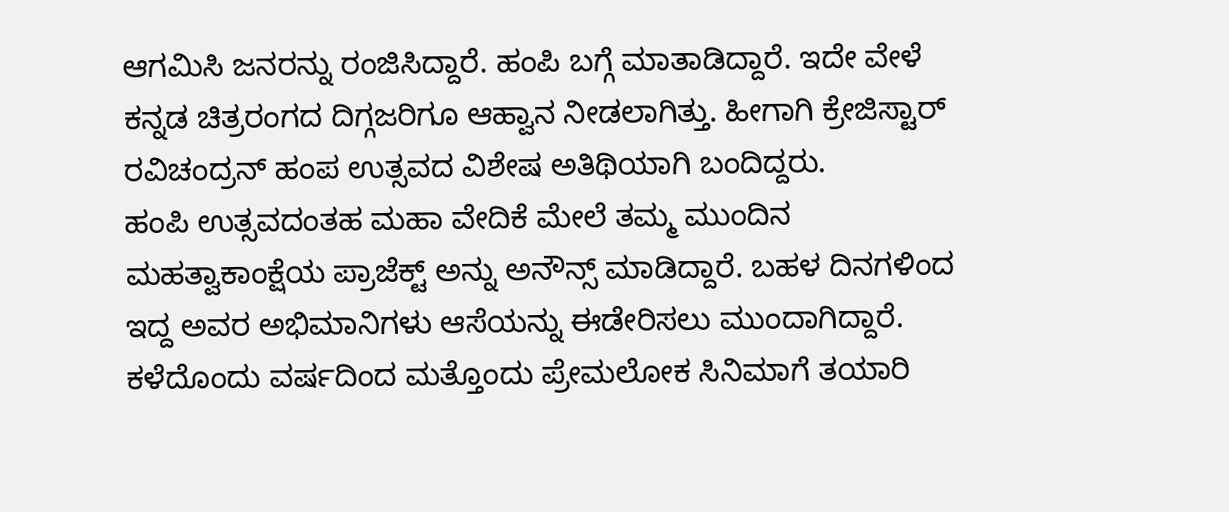ಆಗಮಿಸಿ ಜನರನ್ನು ರಂಜಿಸಿದ್ದಾರೆ. ಹಂಪಿ ಬಗ್ಗೆ ಮಾತಾಡಿದ್ದಾರೆ. ಇದೇ ವೇಳೆ ಕನ್ನಡ ಚಿತ್ರರಂಗದ ದಿಗ್ಗಜರಿಗೂ ಆಹ್ವಾನ ನೀಡಲಾಗಿತ್ತು. ಹೀಗಾಗಿ ಕ್ರೇಜಿಸ್ಟಾರ್ ರವಿಚಂದ್ರನ್ ಹಂಪ ಉತ್ಸವದ ವಿಶೇಷ ಅತಿಥಿಯಾಗಿ ಬಂದಿದ್ದರು.
ಹಂಪಿ ಉತ್ಸವದಂತಹ ಮಹಾ ವೇದಿಕೆ ಮೇಲೆ ತಮ್ಮ ಮುಂದಿನ ಮಹತ್ವಾಕಾಂಕ್ಷೆಯ ಪ್ರಾಜೆಕ್ಟ್ ಅನ್ನು ಅನೌನ್ಸ್ ಮಾಡಿದ್ದಾರೆ. ಬಹಳ ದಿನಗಳಿಂದ ಇದ್ದ ಅವರ ಅಭಿಮಾನಿಗಳು ಆಸೆಯನ್ನು ಈಡೇರಿಸಲು ಮುಂದಾಗಿದ್ದಾರೆ. ಕಳೆದೊಂದು ವರ್ಷದಿಂದ ಮತ್ತೊಂದು ಪ್ರೇಮಲೋಕ ಸಿನಿಮಾಗೆ ತಯಾರಿ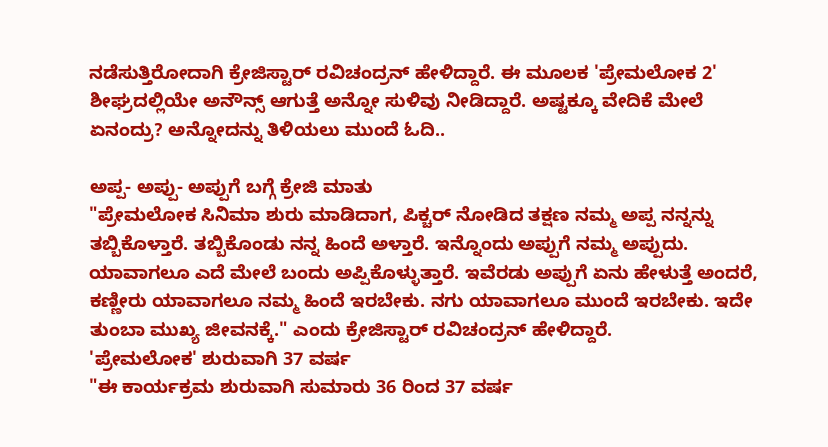ನಡೆಸುತ್ತಿರೋದಾಗಿ ಕ್ರೇಜಿಸ್ಟಾರ್ ರವಿಚಂದ್ರನ್ ಹೇಳಿದ್ದಾರೆ. ಈ ಮೂಲಕ 'ಪ್ರೇಮಲೋಕ 2' ಶೀಘ್ರದಲ್ಲಿಯೇ ಅನೌನ್ಸ್ ಆಗುತ್ತೆ ಅನ್ನೋ ಸುಳಿವು ನೀಡಿದ್ದಾರೆ. ಅಷ್ಟಕ್ಕೂ ವೇದಿಕೆ ಮೇಲೆ ಏನಂದ್ರು? ಅನ್ನೋದನ್ನು ತಿಳಿಯಲು ಮುಂದೆ ಓದಿ..

ಅಪ್ಪ- ಅಪ್ಪು- ಅಪ್ಪುಗೆ ಬಗ್ಗೆ ಕ್ರೇಜಿ ಮಾತು
"ಪ್ರೇಮಲೋಕ ಸಿನಿಮಾ ಶುರು ಮಾಡಿದಾಗ, ಪಿಕ್ಚರ್ ನೋಡಿದ ತಕ್ಷಣ ನಮ್ಮ ಅಪ್ಪ ನನ್ನನ್ನು ತಬ್ಬಿಕೊಳ್ತಾರೆ. ತಬ್ಬಿಕೊಂಡು ನನ್ನ ಹಿಂದೆ ಅಳ್ತಾರೆ. ಇನ್ನೊಂದು ಅಪ್ಪುಗೆ ನಮ್ಮ ಅಪ್ಪುದು. ಯಾವಾಗಲೂ ಎದೆ ಮೇಲೆ ಬಂದು ಅಪ್ಪಿಕೊಳ್ಳುತ್ತಾರೆ. ಇವೆರಡು ಅಪ್ಪುಗೆ ಏನು ಹೇಳುತ್ತೆ ಅಂದರೆ, ಕಣ್ಣೀರು ಯಾವಾಗಲೂ ನಮ್ಮ ಹಿಂದೆ ಇರಬೇಕು. ನಗು ಯಾವಾಗಲೂ ಮುಂದೆ ಇರಬೇಕು. ಇದೇ ತುಂಬಾ ಮುಖ್ಯ ಜೀವನಕ್ಕೆ." ಎಂದು ಕ್ರೇಜಿಸ್ಟಾರ್ ರವಿಚಂದ್ರನ್ ಹೇಳಿದ್ದಾರೆ.
'ಪ್ರೇಮಲೋಕ' ಶುರುವಾಗಿ 37 ವರ್ಷ
"ಈ ಕಾರ್ಯಕ್ರಮ ಶುರುವಾಗಿ ಸುಮಾರು 36 ರಿಂದ 37 ವರ್ಷ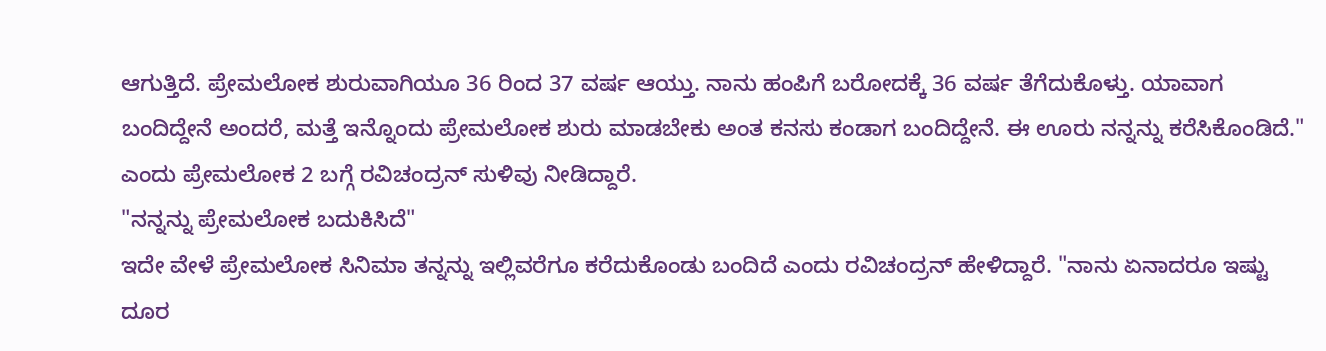ಆಗುತ್ತಿದೆ. ಪ್ರೇಮಲೋಕ ಶುರುವಾಗಿಯೂ 36 ರಿಂದ 37 ವರ್ಷ ಆಯ್ತು. ನಾನು ಹಂಪಿಗೆ ಬರೋದಕ್ಕೆ 36 ವರ್ಷ ತೆಗೆದುಕೊಳ್ತು. ಯಾವಾಗ ಬಂದಿದ್ದೇನೆ ಅಂದರೆ, ಮತ್ತೆ ಇನ್ನೊಂದು ಪ್ರೇಮಲೋಕ ಶುರು ಮಾಡಬೇಕು ಅಂತ ಕನಸು ಕಂಡಾಗ ಬಂದಿದ್ದೇನೆ. ಈ ಊರು ನನ್ನನ್ನು ಕರೆಸಿಕೊಂಡಿದೆ." ಎಂದು ಪ್ರೇಮಲೋಕ 2 ಬಗ್ಗೆ ರವಿಚಂದ್ರನ್ ಸುಳಿವು ನೀಡಿದ್ದಾರೆ.
"ನನ್ನನ್ನು ಪ್ರೇಮಲೋಕ ಬದುಕಿಸಿದೆ"
ಇದೇ ವೇಳೆ ಪ್ರೇಮಲೋಕ ಸಿನಿಮಾ ತನ್ನನ್ನು ಇಲ್ಲಿವರೆಗೂ ಕರೆದುಕೊಂಡು ಬಂದಿದೆ ಎಂದು ರವಿಚಂದ್ರನ್ ಹೇಳಿದ್ದಾರೆ. "ನಾನು ಏನಾದರೂ ಇಷ್ಟು ದೂರ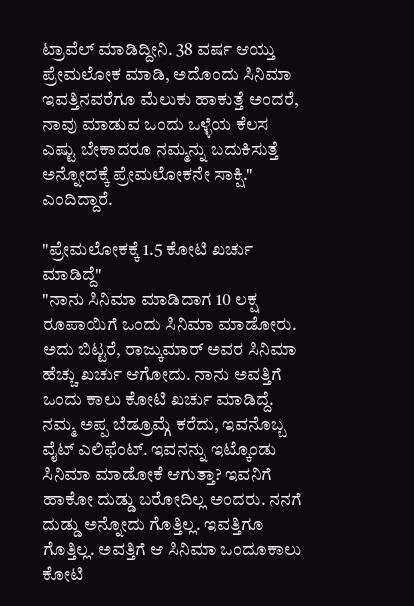ಟ್ರಾವೆಲ್ ಮಾಡಿದ್ದೀನಿ. 38 ವರ್ಷ ಆಯ್ತು ಪ್ರೇಮಲೋಕ ಮಾಡಿ, ಅದೊಂದು ಸಿನಿಮಾ ಇವತ್ತಿನವರೆಗೂ ಮೆಲುಕು ಹಾಕುತ್ತೆ ಅಂದರೆ, ನಾವು ಮಾಡುವ ಒಂದು ಒಳ್ಳೆಯ ಕೆಲಸ ಎಷ್ಟು ಬೇಕಾದರೂ ನಮ್ಮನ್ನು ಬದುಕಿಸುತ್ತೆ ಅನ್ನೋದಕ್ಕೆ ಪ್ರೇಮಲೋಕನೇ ಸಾಕ್ಷಿ." ಎಂದಿದ್ದಾರೆ.

"ಪ್ರೇಮಲೋಕಕ್ಕೆ 1.5 ಕೋಟಿ ಖರ್ಚು ಮಾಡಿದ್ದೆ"
"ನಾನು ಸಿನಿಮಾ ಮಾಡಿದಾಗ 10 ಲಕ್ಷ ರೂಪಾಯಿಗೆ ಒಂದು ಸಿನಿಮಾ ಮಾಡೋರು. ಅದು ಬಿಟ್ಟರೆ, ರಾಜ್ಕುಮಾರ್ ಅವರ ಸಿನಿಮಾ ಹೆಚ್ಚು ಖರ್ಚು ಆಗೋದು. ನಾನು ಅವತ್ತಿಗೆ ಒಂದು ಕಾಲು ಕೋಟಿ ಖರ್ಚು ಮಾಡಿದ್ದೆ. ನಮ್ಮ ಅಪ್ಪ ಬೆಡ್ರೂಮ್ಗೆ ಕರೆದು, ಇವನೊಬ್ಬ ವೈಟ್ ಎಲಿಫೆಂಟ್. ಇವನನ್ನು ಇಟ್ಕೊಂಡು ಸಿನಿಮಾ ಮಾಡೋಕೆ ಆಗುತ್ತಾ? ಇವನಿಗೆ ಹಾಕೋ ದುಡ್ಡು ಬರೋದಿಲ್ಲ ಅಂದರು. ನನಗೆ ದುಡ್ಡು ಅನ್ನೋದು ಗೊತ್ತಿಲ್ಲ. ಇವತ್ತಿಗೂ ಗೊತ್ತಿಲ್ಲ. ಅವತ್ತಿಗೆ ಆ ಸಿನಿಮಾ ಒಂದೂಕಾಲು ಕೋಟಿ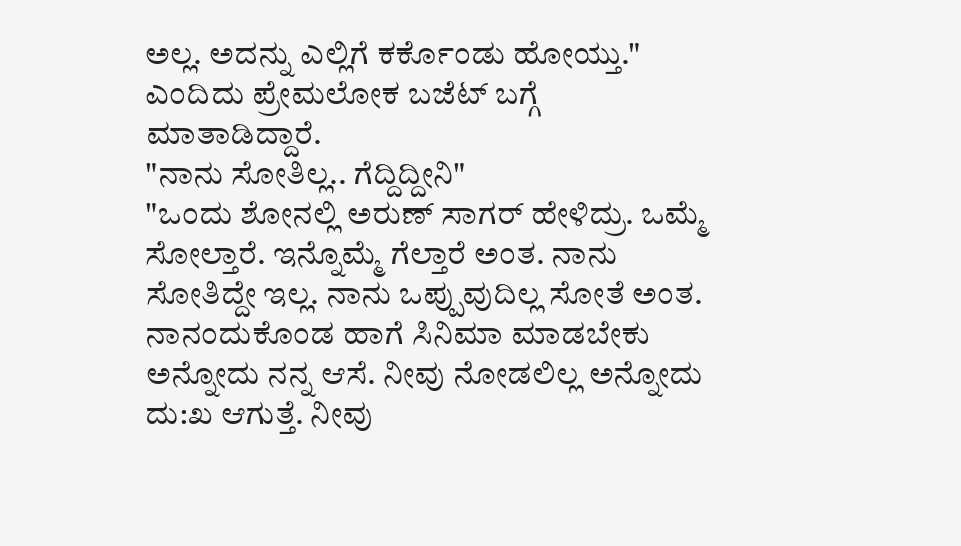ಅಲ್ಲ. ಅದನ್ನು ಎಲ್ಲಿಗೆ ಕರ್ಕೊಂಡು ಹೋಯ್ತು." ಎಂದಿದು ಪ್ರೇಮಲೋಕ ಬಜೆಟ್ ಬಗ್ಗೆ ಮಾತಾಡಿದ್ದಾರೆ.
"ನಾನು ಸೋತಿಲ್ಲ.. ಗೆದ್ದಿದ್ದೀನಿ"
"ಒಂದು ಶೋನಲ್ಲಿ ಅರುಣ್ ಸಾಗರ್ ಹೇಳಿದ್ರು. ಒಮ್ಮೆ ಸೋಲ್ತಾರೆ. ಇನ್ನೊಮ್ಮೆ ಗೆಲ್ತಾರೆ ಅಂತ. ನಾನು ಸೋತಿದ್ದೇ ಇಲ್ಲ. ನಾನು ಒಪ್ಪುವುದಿಲ್ಲ ಸೋತೆ ಅಂತ. ನಾನಂದುಕೊಂಡ ಹಾಗೆ ಸಿನಿಮಾ ಮಾಡಬೇಕು ಅನ್ನೋದು ನನ್ನ ಆಸೆ. ನೀವು ನೋಡಲಿಲ್ಲ ಅನ್ನೋದು ದು:ಖ ಆಗುತ್ತೆ. ನೀವು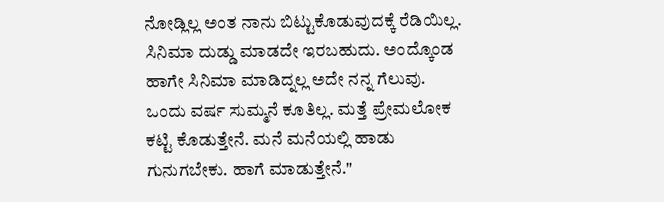ನೋಡ್ಲಿಲ್ಲ ಅಂತ ನಾನು ಬಿಟ್ಟುಕೊಡುವುದಕ್ಕೆ ರೆಡಿಯಿಲ್ಲ. ಸಿನಿಮಾ ದುಡ್ಡು ಮಾಡದೇ ಇರಬಹುದು. ಅಂದ್ಕೊಂಡ ಹಾಗೇ ಸಿನಿಮಾ ಮಾಡಿದ್ನಲ್ಲ ಅದೇ ನನ್ನ ಗೆಲುವು. ಒಂದು ವರ್ಷ ಸುಮ್ಮನೆ ಕೂತಿಲ್ಲ. ಮತ್ತೆ ಪ್ರೇಮಲೋಕ ಕಟ್ಟಿ ಕೊಡುತ್ತೇನೆ. ಮನೆ ಮನೆಯಲ್ಲಿ ಹಾಡು ಗುನುಗಬೇಕು. ಹಾಗೆ ಮಾಡುತ್ತೇನೆ."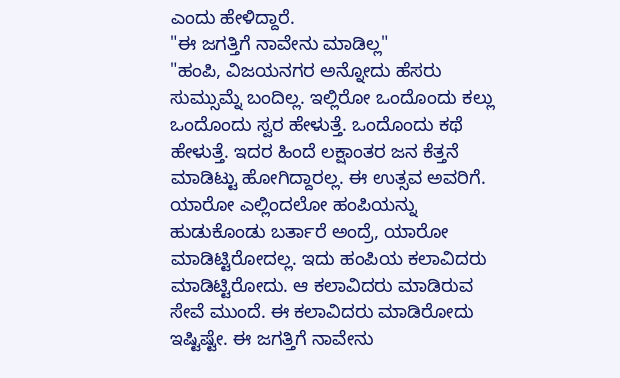ಎಂದು ಹೇಳಿದ್ದಾರೆ.
"ಈ ಜಗತ್ತಿಗೆ ನಾವೇನು ಮಾಡಿಲ್ಲ"
"ಹಂಪಿ, ವಿಜಯನಗರ ಅನ್ನೋದು ಹೆಸರು ಸುಮ್ಸುಮ್ನೆ ಬಂದಿಲ್ಲ. ಇಲ್ಲಿರೋ ಒಂದೊಂದು ಕಲ್ಲು ಒಂದೊಂದು ಸ್ವರ ಹೇಳುತ್ತೆ. ಒಂದೊಂದು ಕಥೆ ಹೇಳುತ್ತೆ. ಇದರ ಹಿಂದೆ ಲಕ್ಷಾಂತರ ಜನ ಕೆತ್ತನೆ ಮಾಡಿಟ್ಟು ಹೋಗಿದ್ದಾರಲ್ಲ. ಈ ಉತ್ಸವ ಅವರಿಗೆ. ಯಾರೋ ಎಲ್ಲಿಂದಲೋ ಹಂಪಿಯನ್ನು ಹುಡುಕೊಂಡು ಬರ್ತಾರೆ ಅಂದ್ರೆ, ಯಾರೋ ಮಾಡಿಟ್ಟಿರೋದಲ್ಲ. ಇದು ಹಂಪಿಯ ಕಲಾವಿದರು ಮಾಡಿಟ್ಟಿರೋದು. ಆ ಕಲಾವಿದರು ಮಾಡಿರುವ ಸೇವೆ ಮುಂದೆ. ಈ ಕಲಾವಿದರು ಮಾಡಿರೋದು ಇಷ್ಟಿಷ್ಟೇ. ಈ ಜಗತ್ತಿಗೆ ನಾವೇನು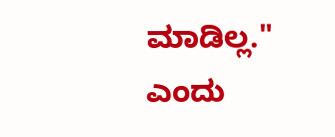ಮಾಡಿಲ್ಲ." ಎಂದು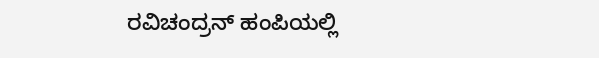ರವಿಚಂದ್ರನ್ ಹಂಪಿಯಲ್ಲಿ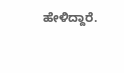ಹೇಳಿದ್ದಾರೆ.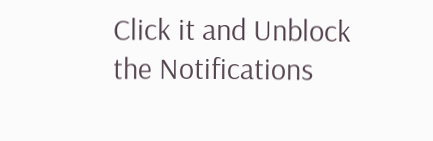Click it and Unblock the Notifications